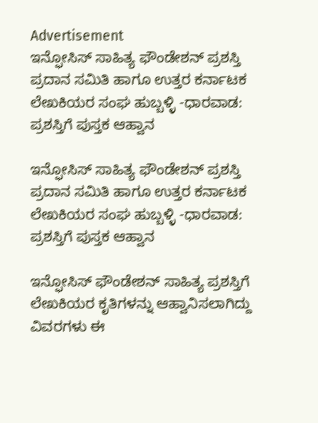Advertisement
ಇನ್ಫೋಸಿಸ್ ಸಾಹಿತ್ಯ ಫೌಂಡೇಶನ್‌ ಪ್ರಶಸ್ತಿ ಪ್ರದಾನ ಸಮಿತಿ ಹಾಗೂ ಉತ್ತರ ಕರ್ನಾಟಕ ಲೇಖಕಿಯರ ಸಂಘ ಹುಬ್ಬಳ್ಳಿ -ಧಾರವಾಡ: ಪ್ರಶಸ್ತಿಗೆ ಪುಸ್ತಕ ಆಹ್ವಾನ

ಇನ್ಫೋಸಿಸ್ ಸಾಹಿತ್ಯ ಫೌಂಡೇಶನ್‌ ಪ್ರಶಸ್ತಿ ಪ್ರದಾನ ಸಮಿತಿ ಹಾಗೂ ಉತ್ತರ ಕರ್ನಾಟಕ ಲೇಖಕಿಯರ ಸಂಘ ಹುಬ್ಬಳ್ಳಿ -ಧಾರವಾಡ: ಪ್ರಶಸ್ತಿಗೆ ಪುಸ್ತಕ ಆಹ್ವಾನ

ಇನ್ಫೋಸಿಸ್ ಫೌಂಡೇಶನ್‌ ಸಾಹಿತ್ಯ ಪ್ರಶಸ್ತಿಗೆ ಲೇಖಕಿಯರ ಕೃತಿಗಳನ್ನು ಆಹ್ವಾನಿಸಲಾಗಿದ್ದು ವಿವರಗಳು ಈ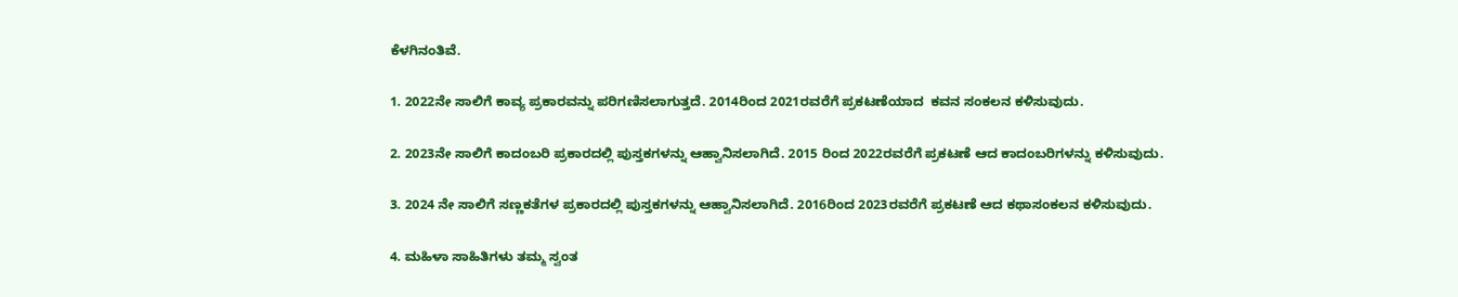ಕೆಳಗಿನಂತಿವೆ.

1. 2022ನೇ ಸಾಲಿಗೆ ಕಾವ್ಯ ಪ್ರಕಾರವನ್ನು ಪರಿಗಣಿಸಲಾಗುತ್ತದೆ. 2014ರಿಂದ 2021ರವರೆಗೆ ಪ್ರಕಟಣೆಯಾದ  ಕವನ ಸಂಕಲನ ಕಳಿಸುವುದು.

2. 2023ನೇ ಸಾಲಿಗೆ ಕಾದಂಬರಿ ಪ್ರಕಾರದಲ್ಲಿ ಪುಸ್ತಕಗಳನ್ನು ಆಹ್ವಾನಿಸಲಾಗಿದೆ. 2015 ರಿಂದ 2022ರವರೆಗೆ ಪ್ರಕಟಣೆ ಆದ ಕಾದಂಬರಿಗಳನ್ನು ಕಳಿಸುವುದು.

3. 2024 ನೇ ಸಾಲಿಗೆ ಸಣ್ಣಕತೆಗಳ ಪ್ರಕಾರದಲ್ಲಿ ಪುಸ್ತಕಗಳನ್ನು ಆಹ್ವಾನಿಸಲಾಗಿದೆ. 2016ರಿಂದ 2023ರವರೆಗೆ ಪ್ರಕಟಣೆ ಆದ ಕಥಾಸಂಕಲನ ಕಳಿಸುವುದು.

4. ಮಹಿಳಾ ಸಾಹಿತಿಗಳು ತಮ್ಮ ಸ್ವಂತ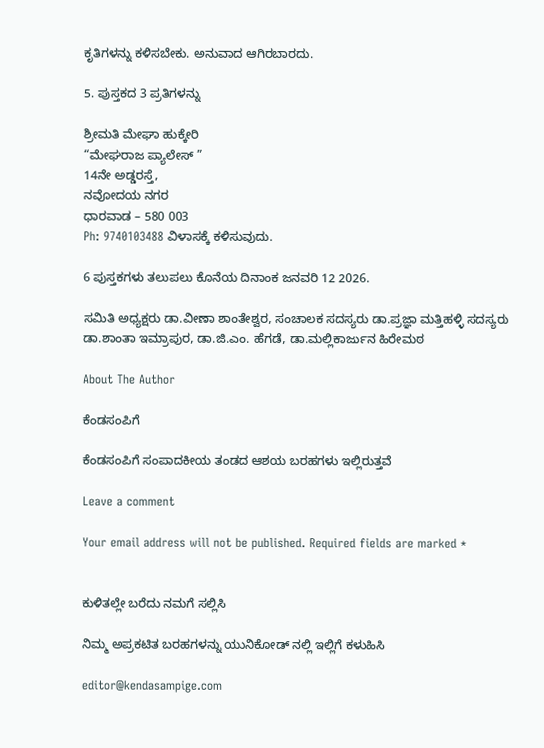ಕೃತಿಗಳನ್ನು ಕಳಿಸಬೇಕು. ಅನುವಾದ ಆಗಿರಬಾರದು.

5. ಪುಸ್ತಕದ 3 ಪ್ರತಿಗಳನ್ನು

ಶ್ರೀಮತಿ ಮೇಘಾ ಹುಕ್ಕೇರಿ
“ಮೇಘರಾಜ ಪ್ಯಾಲೇಸ್ ”
14ನೇ ಅಡ್ಡರಸ್ತೆ,
ನವೋದಯ ನಗರ
ಧಾರವಾಡ – 580 003
Ph: 9740103488 ವಿಳಾಸಕ್ಕೆ ಕಳಿಸುವುದು.

6 ಪುಸ್ತಕಗಳು ತಲುಪಲು ಕೊನೆಯ ದಿನಾಂಕ ಜನವರಿ 12 2026.

ಸಮಿತಿ ಅಧ್ಯಕ್ಷರು ಡಾ.ವೀಣಾ ಶಾಂತೇಶ್ವರ, ಸಂಚಾಲಕ ಸದಸ್ಯರು ಡಾ.ಪ್ರಜ್ಞಾ ಮತ್ತಿಹಳ್ಳಿ ಸದಸ್ಯರು ಡಾ.ಶಾಂತಾ ಇಮ್ರಾಪುರ, ಡಾ.ಜಿ.ಎಂ. ಹೆಗಡೆ, ಡಾ.ಮಲ್ಲಿಕಾರ್ಜುನ ಹಿರೇಮಠ

About The Author

ಕೆಂಡಸಂಪಿಗೆ

ಕೆಂಡಸಂಪಿಗೆ ಸಂಪಾದಕೀಯ ತಂಡದ ಆಶಯ ಬರಹಗಳು ಇಲ್ಲಿರುತ್ತವೆ

Leave a comment

Your email address will not be published. Required fields are marked *


ಕುಳಿತಲ್ಲೇ ಬರೆದು ನಮಗೆ ಸಲ್ಲಿಸಿ

ನಿಮ್ಮ ಅಪ್ರಕಟಿತ ಬರಹಗಳನ್ನು ಯುನಿಕೋಡ್ ನಲ್ಲಿ ಇಲ್ಲಿಗೆ ಕಳುಹಿಸಿ

editor@kendasampige.com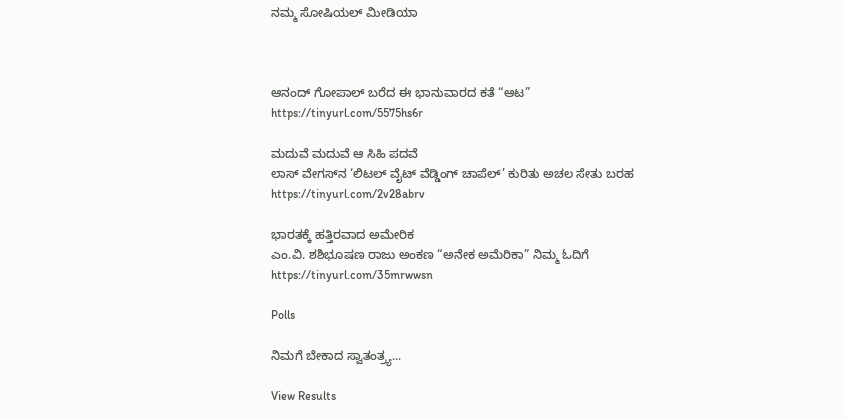ನಮ್ಮ ಸೋಷಿಯಲ್‌ ಮೀಡಿಯಾ



ಆನಂದ್‌ ಗೋಪಾಲ್‌ ಬರೆದ ಈ ಭಾನುವಾರದ ಕತೆ “ಆಟ”
https://tinyurl.com/5575hs6r

ಮದುವೆ ಮದುವೆ ಆ ಸಿಹಿ ಪದವೆ
ಲಾಸ್‌ ವೇಗಸ್‌ನ ‘ಲಿಟಲ್ ವೈಟ್ ವೆಡ್ಡಿಂಗ್ ಚಾಪೆಲ್’ ಕುರಿತು ಅಚಲ ಸೇತು ಬರಹ
https://tinyurl.com/2v28abrv

ಭಾರತಕ್ಕೆ ಹತ್ತಿರವಾದ ಅಮೇರಿಕ
ಎಂ.ವಿ. ಶಶಿಭೂಷಣ ರಾಜು ಅಂಕಣ “ಅನೇಕ ಅಮೆರಿಕಾ” ನಿಮ್ಮ ಓದಿಗೆ
https://tinyurl.com/35mrwwsn

Polls

ನಿಮಗೆ ಬೇಕಾದ ಸ್ವಾತಂತ್ರ್ಯ...

View Results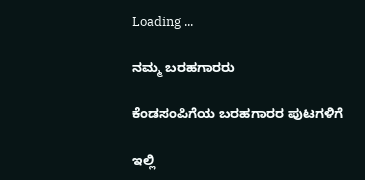Loading ...

ನಮ್ಮ ಬರಹಗಾರರು

ಕೆಂಡಸಂಪಿಗೆಯ ಬರಹಗಾರರ ಪುಟಗಳಿಗೆ

ಇಲ್ಲಿ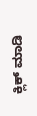ಕ್ಲಿಕ್ ಮಾಡಿ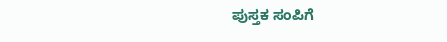ಪುಸ್ತಕ ಸಂಪಿಗೆ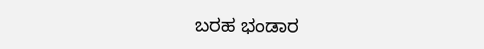ಬರಹ ಭಂಡಾರ